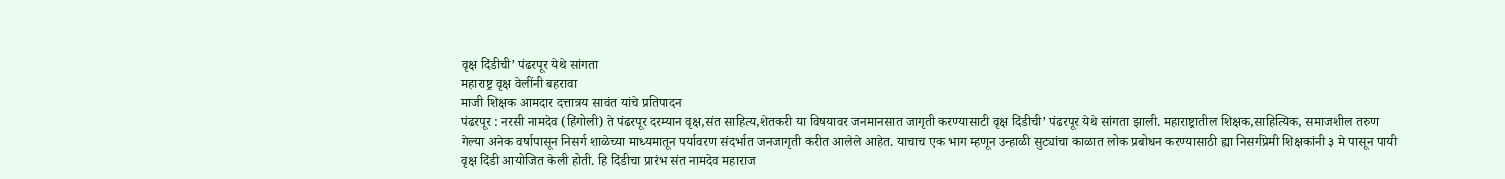वृक्ष दिंडीची’ पंढरपूर येथे सांगता
महाराष्ट्र वृक्ष वेलींनी बहरावा
माजी शिक्षक आमदार दत्तात्रय सावंत यांचे प्रतिपादन
पंढरपूर : नरसी नामदेव (हिंगोली) ते पंढरपूर दरम्यान वृक्ष,संत साहित्य,शेतकरी या विषयावर जनमानसात जागृती करण्यासाटी वृक्ष दिंडीची’ पंढरपूर येथे सांगता झाली. महाराष्ट्रातील शिक्षक,साहित्यिक, समाजशील तरुण गेल्या अनेक वर्षापासून निसर्ग शाळेच्या माध्यमातून पर्यावरण संदर्भात जनजागृती करीत आलेले आहेत. याचाच एक भाग म्हणून उन्हाळी सुट्यांचा काळात लोक प्रबोधन करण्यासाठी ह्या निसर्गप्रेमी शिक्षकांनी ३ मे पासून पायी वृक्ष दिंडी आयोजित केली होती. हि दिंडीचा प्रारंभ संत नामदेव महाराज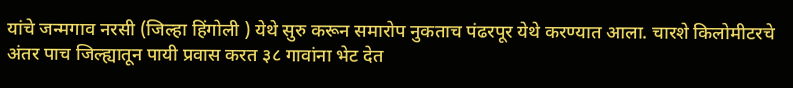यांचे जन्मगाव नरसी (जिल्हा हिंगोली ) येथे सुरु करून समारोप नुकताच पंढरपूर येथे करण्यात आला. चारशे किलोमीटरचे अंतर पाच जिल्ह्यातून पायी प्रवास करत ३८ गावांना भेट देत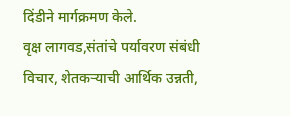दिंडीने मार्गक्रमण केले.
वृक्ष लागवड,संतांचे पर्यावरण संबंधी विचार, शेतकऱ्याची आर्थिक उन्नती,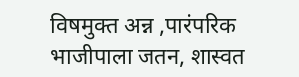विषमुक्त अन्न ,पारंपरिक भाजीपाला जतन, शास्वत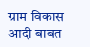ग्राम विकास आदी बाबत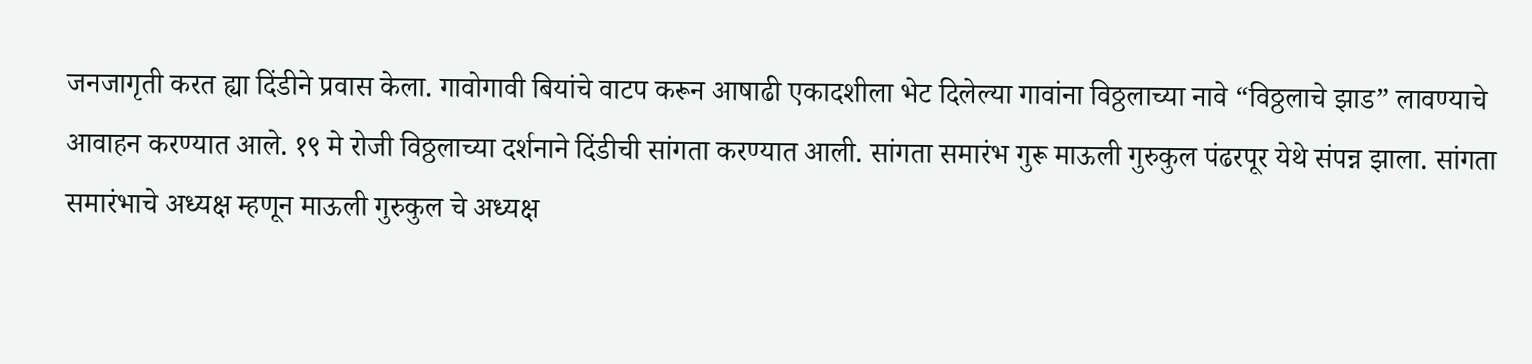जनजागृती करत ह्या दिंडीने प्रवास केला. गावोगावी बियांचे वाटप करून आषाढी एकादशीला भेट दिलेल्या गावांना विठ्ठलाच्या नावे “विठ्ठलाचे झाड” लावण्याचे आवाहन करण्यात आले. १९ मे रोजी विठ्ठलाच्या दर्शनाने दिंडीची सांगता करण्यात आली. सांगता समारंभ गुरू माऊली गुरुकुल पंढरपूर येथे संपन्न झाला. सांगता समारंभाचे अध्यक्ष म्हणून माऊली गुरुकुल चे अध्यक्ष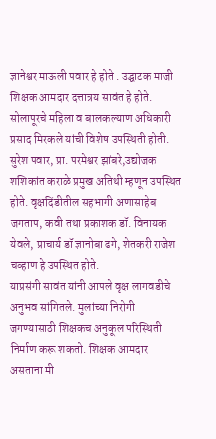ज्ञानेश्वर माऊली पवार हे होते . उद्घाटक माजी शिक्षक आमदार दत्तात्रय सावंत हे होते. सोलापूरचे महिला व बालकल्याण अधिकारी प्रसाद मिरकले यांची विशेष उपस्थिती होती. सुरेश पवार, प्रा. परमेश्वर झांबरे,उद्योजक शशिकांत कराळे प्रमुख अतिथी म्हणून उपस्थित होते. वृक्षदिंडीतील सहभागी अणासाहेब जगताप, कवी तथा प्रकाशक डॉ. विनायक येवले, प्राचार्य डॉ ज्ञानोबा ढगे, शेतकरी राजेश चव्हाण हे उपस्थित होते.
याप्रसंगी सावंत यांनी आपले वृक्ष लागवडीचे अनुभव सांगितले. मुलांच्या निरोगी जगण्यासाठी शिक्षकच अनुकूल परिस्थिती निर्माण करू शकतो. शिक्षक आमदार असताना मी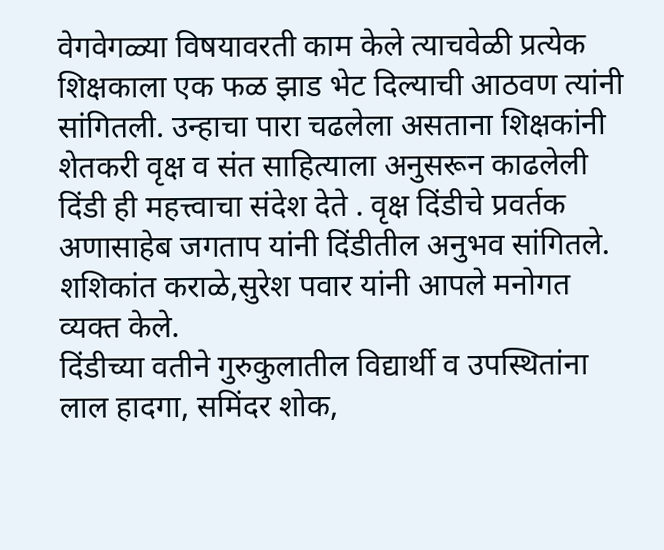वेगवेगळ्या विषयावरती काम केले त्याचवेळी प्रत्येक शिक्षकाला एक फळ झाड भेट दिल्याची आठवण त्यांनी सांगितली. उन्हाचा पारा चढलेला असताना शिक्षकांनी शेतकरी वृक्ष व संत साहित्याला अनुसरून काढलेली दिंडी ही महत्त्वाचा संदेश देते . वृक्ष दिंडीचे प्रवर्तक अणासाहेब जगताप यांनी दिंडीतील अनुभव सांगितले. शशिकांत कराळे,सुरेश पवार यांनी आपले मनोगत व्यक्त केले.
दिंडीच्या वतीने गुरुकुलातील विद्यार्थी व उपस्थितांना लाल हादगा, समिंदर शोक,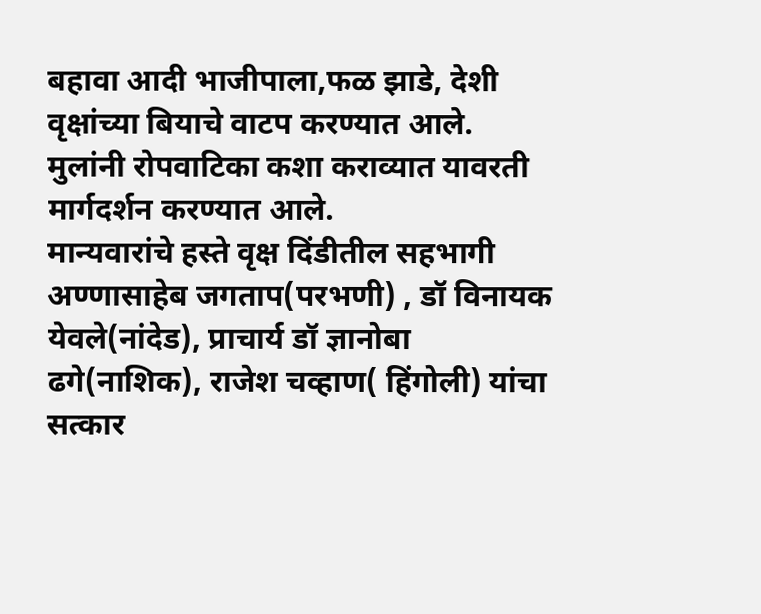बहावा आदी भाजीपाला,फळ झाडे, देशी वृक्षांच्या बियाचे वाटप करण्यात आले. मुलांनी रोपवाटिका कशा कराव्यात यावरती मार्गदर्शन करण्यात आले.
मान्यवारांचे हस्ते वृक्ष दिंडीतील सहभागी अण्णासाहेब जगताप(परभणी) , डॉ विनायक येवले(नांदेड), प्राचार्य डॉ ज्ञानोबा ढगे(नाशिक), राजेश चव्हाण( हिंगोली) यांचा सत्कार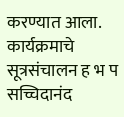करण्यात आला.
कार्यक्रमाचे सूत्रसंचालन ह भ प सच्चिदानंद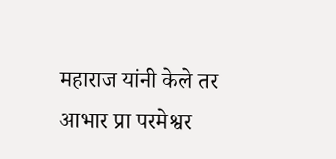महाराज यांनी केले तर आभार प्रा परमेश्वर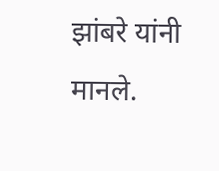झांबरे यांनी मानले.